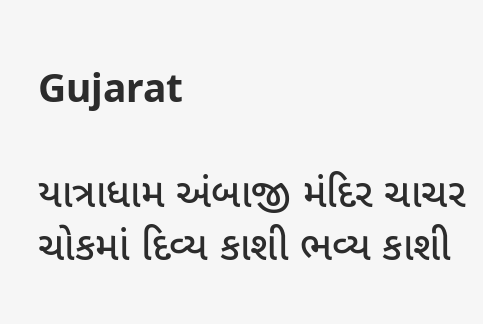Gujarat

યાત્રાધામ અંબાજી મંદિર ચાચર ચોકમાં દિવ્ય કાશી ભવ્ય કાશી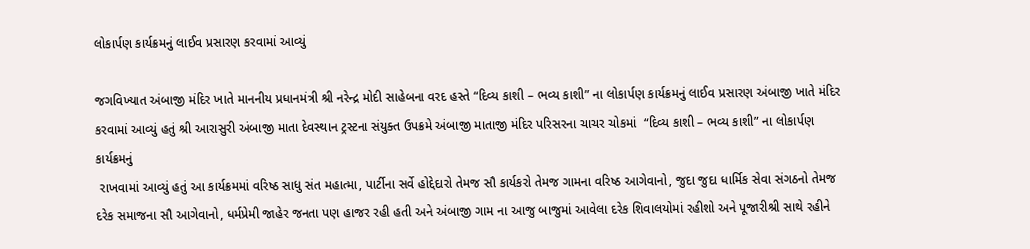લોકાર્પણ કાર્યક્રમનું લાઈવ પ્રસારણ કરવામાં આવ્યું

જગવિખ્યાત અંબાજી મંદિર ખાતે માનનીય પ્રધાનમંત્રી શ્રી નરેન્દ્ર મોદી સાહેબના વરદ હસ્તે “દિવ્ય કાશી – ભવ્ય કાશી” ના લોકાર્પણ કાર્યક્રમનું લાઈવ પ્રસારણ અંબાજી ખાતે મંદિર કરવામાં આવ્યું હતું શ્રી આરાસુરી અંબાજી માતા દેવસ્થાન ટ્રસ્ટના સંયુક્ત ઉપક્રમે અંબાજી માતાજી મંદિર પરિસરના ચાચર ચોકમાં  “દિવ્ય કાશી – ભવ્ય કાશી” ના લોકાર્પણ કાર્યક્રમનું
 રાખવામાં આવ્યું હતું આ કાર્યક્રમમાં વરિષ્ઠ સાધુ સંત મહાત્મા, પાર્ટીના સર્વે હોદ્દેદારો તેમજ સૌ કાર્યકરો તેમજ ગામના વરિષ્ઠ આગેવાનો, જુદા જુદા ધાર્મિક સેવા સંગઠનો તેમજ દરેક સમાજના સૌ આગેવાનો, ધર્મપ્રેમી જાહેર જનતા પણ હાજર રહી હતી અને અંબાજી ગામ ના આજુ બાજુમાં આવેલા દરેક શિવાલયોમાં રહીશો અને પૂજારીશ્રી સાથે રહીને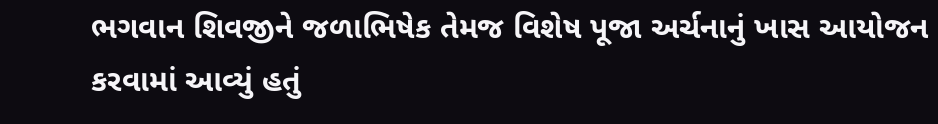ભગવાન શિવજીને જળાભિષેક તેમજ વિશેષ પૂજા અર્ચનાનું ખાસ આયોજન કરવામાં આવ્યું હતું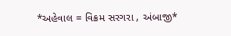*અહેવાલ = વિક્રમ સરગરા , અંબાજી*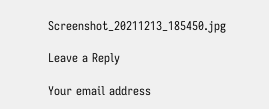Screenshot_20211213_185450.jpg

Leave a Reply

Your email address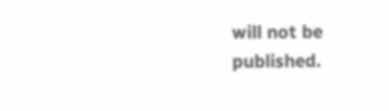will not be published.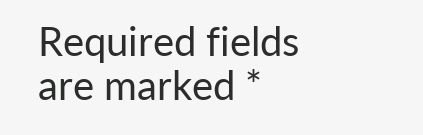Required fields are marked *